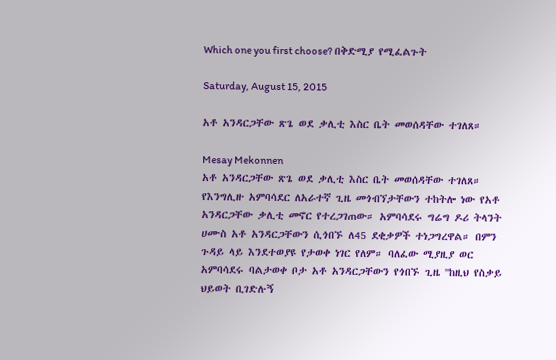Which one you first choose? በቅድሚያ የሚፈልጉት

Saturday, August 15, 2015

አቶ አንዳርጋቸው ጽጌ ወደ ቃሊቲ እስር ቤት መወሰዳቸው ተገለጸ።

Mesay Mekonnen
አቶ አንዳርጋቸው ጽጌ ወደ ቃሊቲ እስር ቤት መወሰዳቸው ተገለጸ። የእንግሊዙ አምባሳደር ለአራተኛ ጊዜ መጎብኘታቸውን ተከትሎ ነው የአቶ አንዳርጋቸው ቃሊቲ መኖር የተረጋገጠው። አምባሳደሩ ግሬግ ዶሪ ትላንት ሀሙስ አቶ አንዳርጋቸውን ሲጎበኙ ለ45 ደቂቃዎች ተነጋግረዋል። በምን ጉዳይ ላይ እንደተወያዩ የታወቀ ነገር የለም። ባለፈው ሚያዚያ ወር አምባሳደሩ ባልታወቀ ቦታ አቶ አንዳርጋቸውን የጎበኙ ጊዜ ''ከዚህ የስቃይ ህይወት ቢገድሉኝ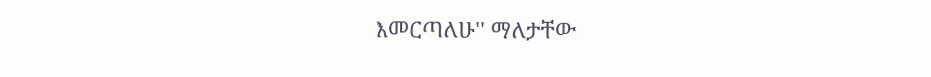እመርጣለሁ'' ማለታቸው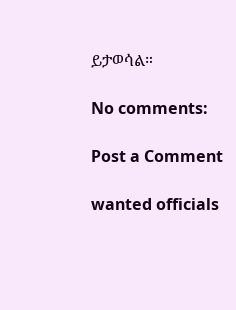ይታወሳል።

No comments:

Post a Comment

wanted officials